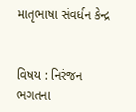માતૃભાષા સંવર્ધન કેન્દ્ર


વિષય : નિરંજન ભગતના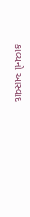કાવ્યનો આસ્વાદ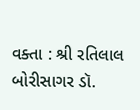વક્તા : શ્રી રતિલાલ બોરીસાગર ડૉ.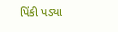પિંકી પડ્યા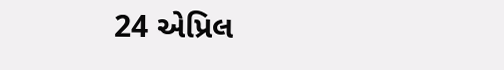24 એપ્રિલ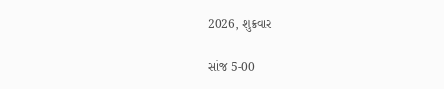2026, શુક્રવાર

સાંજ 5-00